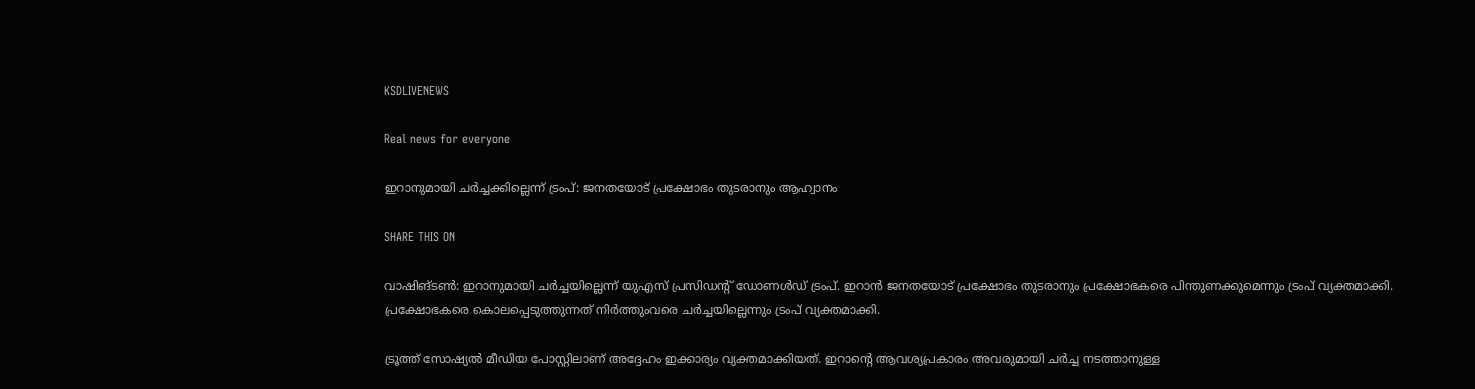KSDLIVENEWS

Real news for everyone

ഇറാനുമായി ചർച്ചക്കില്ലെന്ന് ട്രംപ്: ജനതയോട് പ്രക്ഷോഭം തുടരാനും ആഹ്വാനം

SHARE THIS ON

വാഷിങ്ടൺ: ഇറാനുമായി ചർച്ചയില്ലെന്ന് യുഎസ് പ്രസിഡന്റ് ഡോണൾഡ് ട്രംപ്. ഇറാൻ ജനതയോട് പ്രക്ഷോഭം തുടരാനും പ്രക്ഷോഭകരെ പിന്തുണക്കുമെന്നും ട്രംപ് വ്യക്തമാക്കി. പ്രക്ഷോഭകരെ കൊലപ്പെടുത്തുന്നത് നിർത്തുംവരെ ചർച്ചയില്ലെന്നും ട്രംപ് വ്യക്തമാക്കി.

ട്രൂത്ത് സോഷ്യല്‍ മീഡിയ പോസ്റ്റിലാണ് അദ്ദേഹം ഇക്കാര്യം വ്യക്തമാക്കിയത്. ഇറാന്റെ ആവശ്യപ്രകാരം അവരുമായി ചര്‍ച്ച നടത്താനുള്ള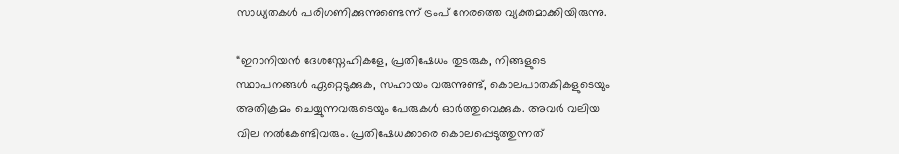സാധ്യതകള്‍ പരിഗണിക്കുന്നുണ്ടെന്ന് ട്രംപ് നേരത്തെ വ്യക്തമാക്കിയിരുന്നു.

“ഇറാനിയൻ ദേശസ്നേഹികളേ, പ്രതിഷേധം തുടരുക, നിങ്ങളുടെ സ്ഥാപനങ്ങൾ ഏറ്റെടുക്കുക, സഹായം വരുന്നുണ്ട്, കൊലപാതകികളുടെയും അതിക്രമം ചെയ്യുന്നവരുടെയും പേരുകൾ ഓർത്തുവെക്കുക. അവർ വലിയ വില നൽകേണ്ടിവരും. പ്രതിഷേധക്കാരെ കൊലപ്പെടുത്തുന്നത്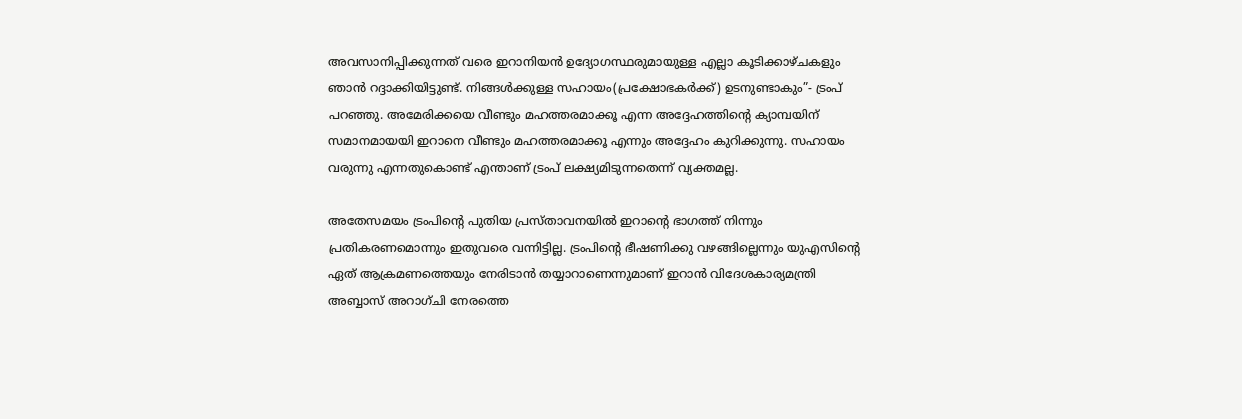അവസാനിപ്പിക്കുന്നത് വരെ ഇറാനിയൻ ഉദ്യോഗസ്ഥരുമായുള്ള എല്ലാ കൂടിക്കാഴ്ചകളും ഞാൻ റദ്ദാക്കിയിട്ടുണ്ട്. നിങ്ങള്‍ക്കുള്ള സഹായം(പ്രക്ഷോഭകര്‍ക്ക്) ഉടനുണ്ടാകും”- ട്രംപ് പറഞ്ഞു. അമേരിക്കയെ വീണ്ടും മഹത്തരമാക്കൂ എന്ന അദ്ദേഹത്തിന്റെ ക്യാമ്പയിന് സമാനമായയി ഇറാനെ വീണ്ടും മഹത്തരമാക്കൂ എന്നും അദ്ദേഹം കുറിക്കുന്നു. സഹായം വരുന്നു എന്നതുകൊണ്ട് എന്താണ് ട്രംപ് ലക്ഷ്യമിടുന്നതെന്ന് വ്യക്തമല്ല.

അതേസമയം ട്രംപിന്റെ പുതിയ പ്രസ്താവനയിൽ ഇറാന്റെ ഭാഗത്ത് നിന്നും പ്രതികരണമൊന്നും ഇതുവരെ വന്നിട്ടില്ല. ട്രംപിന്റെ ഭീഷണിക്കു വഴങ്ങില്ലെന്നും യുഎസിന്റെ ഏത് ആക്രമണത്തെയും നേരിടാൻ തയ്യാറാണെന്നുമാണ് ഇറാൻ വിദേശകാര്യമന്ത്രി അബ്ബാസ് അറാഗ്ചി നേരത്തെ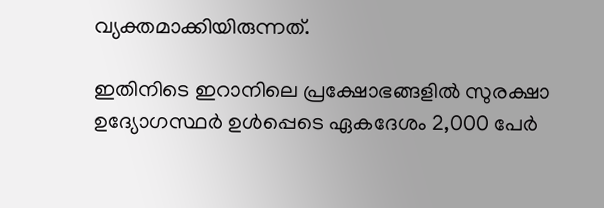വ്യക്തമാക്കിയിരുന്നത്.

ഇതിനിടെ ഇറാനിലെ പ്രക്ഷോഭങ്ങളില്‍ സുരക്ഷാ ഉദ്യോഗസ്ഥർ ഉൾപ്പെടെ ഏകദേശം 2,000 പേർ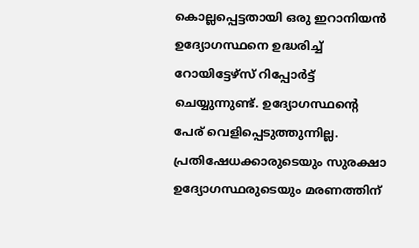കൊല്ലപ്പെട്ടതായി ഒരു ഇറാനിയൻ ഉദ്യോഗസ്ഥനെ ഉദ്ധരിച്ച് റോയിട്ടേഴ്സ് റിപ്പോര്‍ട്ട് ചെയ്യുന്നുണ്ട്. ഉദ്യോഗസ്ഥന്റെ പേര് വെളിപ്പെടുത്തുന്നില്ല. പ്രതിഷേധക്കാരുടെയും സുരക്ഷാ ഉദ്യോഗസ്ഥരുടെയും മരണത്തിന്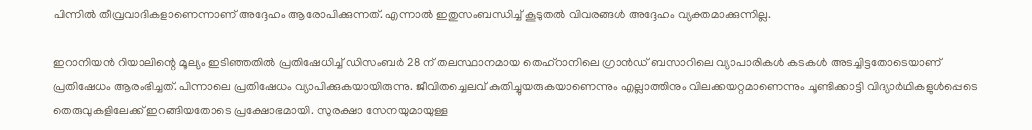പിന്നിൽ തീവ്രവാദികളാണെന്നാണ് അദ്ദേഹം ആരോപിക്കുന്നത്. എന്നാല്‍ ഇതുസംബന്ധിച്ച് കൂടുതല്‍ വിവരങ്ങള്‍ അദ്ദേഹം വ്യക്തമാക്കുന്നില്ല.

ഇറാനിയൻ റിയാലിന്റെ മൂല്യം ഇടിഞ്ഞതിൽ പ്രതിഷേധിച്ച് ഡിസംബർ 28 ന് തലസ്ഥാനമായ തെഹ്റാനിലെ ഗ്രാൻഡ് ബസാറിലെ വ്യാപാരികൾ കടകൾ അടച്ചിട്ടതോടെയാണ് പ്രതിഷേധം ആരംഭിച്ചത്. പിന്നാലെ പ്രതിഷേധം വ്യാപിക്കുകയായിരുന്നു. ജീവിതച്ചെലവ് കുതിച്ചുയരുകയാണെന്നും എല്ലാത്തിനും വിലക്കയറ്റമാണെന്നും ചൂണ്ടിക്കാട്ടി വിദ്യാര്‍ഥികളുള്‍പ്പെടെ തെരുവുകളിലേക്ക് ഇറങ്ങിയതോടെ പ്രക്ഷോഭമായി. സുരക്ഷാ സേനയുമായുള്ള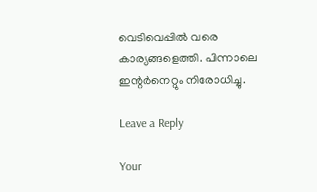വെടിവെപ്പില്‍ വരെ കാര്യങ്ങളെത്തി. പിന്നാലെ ഇന്റര്‍നെറ്റും നിരോധിച്ചു.

Leave a Reply

Your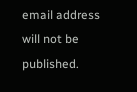email address will not be published.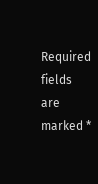Required fields are marked *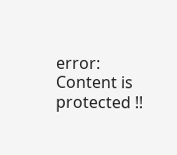error: Content is protected !!